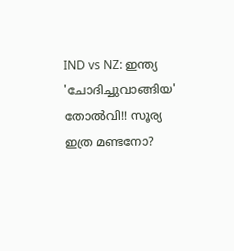IND vs NZ: ഇന്ത്യ 'ചോദിച്ചുവാങ്ങിയ' തോല്‍വി!! സൂര്യ ഇത്ര മണ്ടനോ?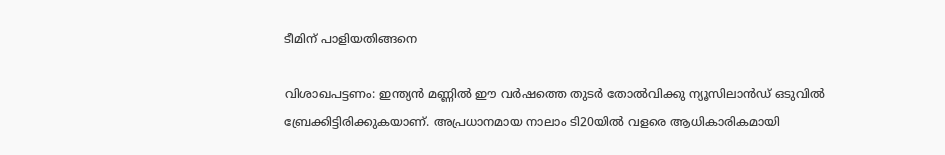ടീമിന് പാളിയതിങ്ങനെ

വിശാഖപട്ടണം: ഇന്ത്യന്‍ മണ്ണില്‍ ഈ വര്‍ഷത്തെ തുടര്‍ തോല്‍വിക്കു ന്യൂസിലാന്‍ഡ് ഒടുവില്‍ ബ്രേക്കിട്ടിരിക്കുകയാണ്. അപ്രധാനമായ നാലാം ടി20യില്‍ വളരെ ആധികാരികമായി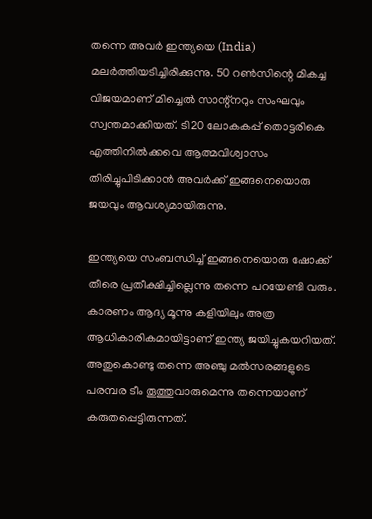തന്നെ അവര്‍ ഇന്ത്യയെ (India) മലര്‍ത്തിയടിച്ചിരിക്കുന്നു. 50 റണ്‍സിന്റെ മികച്ച വിജയമാണ് മിച്ചെല്‍ സാന്റ്‌നറും സംഘവും സ്വന്തമാക്കിയത്. ടി20 ലോകകപ്പ് തൊട്ടരികെ എത്തിനില്‍ക്കവെ ആത്മവിശ്വാസം തിരിച്ചുപിടിക്കാന്‍ അവര്‍ക്ക് ഇങ്ങനെയൊരു ജയവും ആവശ്യമായിരുന്നു.

ഇന്ത്യയെ സംബന്ധിച്ച് ഇങ്ങനെയൊരു ഷോക്ക് തീരെ പ്രതീക്ഷിച്ചില്ലെന്നു തന്നെ പറയേണ്ടി വരും. കാരണം ആദ്യ മൂന്നു കളിയിലും അത്ര ആധികാരികമായിട്ടാണ് ഇന്ത്യ ജയിച്ചുകയറിയത്. അതുകൊണ്ടു തന്നെ അഞ്ചു മല്‍സരങ്ങളുടെ പരമ്പര ടീം തൂത്തുവാരുമെന്നു തന്നെയാണ് കരുതപ്പെട്ടിരുന്നത്.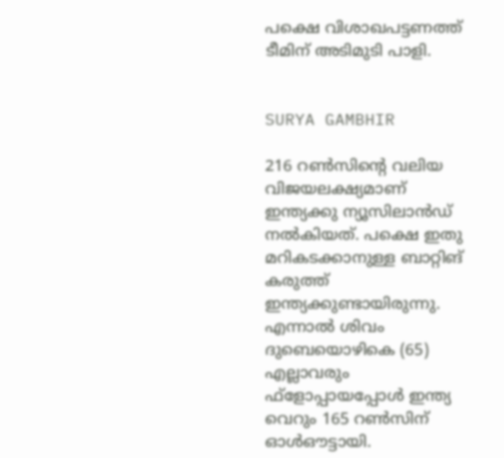പക്ഷെ വിശാഖപട്ടണത്ത് ടീമിന് അടിമുടി പാളി.


SURYA GAMBHIR

216 റണ്‍സിന്റെ വലിയ വിജയലക്ഷ്യമാണ് ഇന്ത്യക്കു ന്യൂസിലാന്‍ഡ് നല്‍കിയത്. പക്ഷെ ഇതു മറികടക്കാനുള്ള ബാറ്റിങ് കരുത്ത് ഇന്ത്യക്കുണ്ടായിരുന്നു. എന്നാല്‍ ശിവം ദുബെയൊഴികെ (65) എല്ലാവരും ഫ്‌ളോപ്പായപ്പോള്‍ ഇന്ത്യ വെറും 165 റണ്‍സിന് ഓള്‍ഔട്ടായി.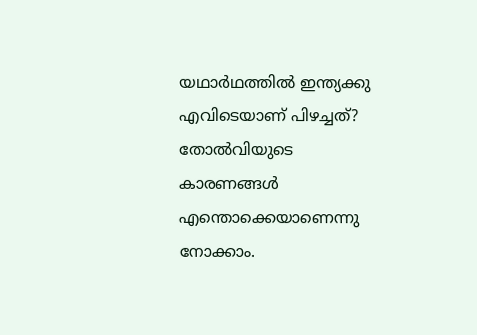യഥാര്‍ഥത്തില്‍ ഇന്ത്യക്കു എവിടെയാണ് പിഴച്ചത്? തോല്‍വിയുടെ കാരണങ്ങള്‍ എന്തൊക്കെയാണെന്നു നോക്കാം.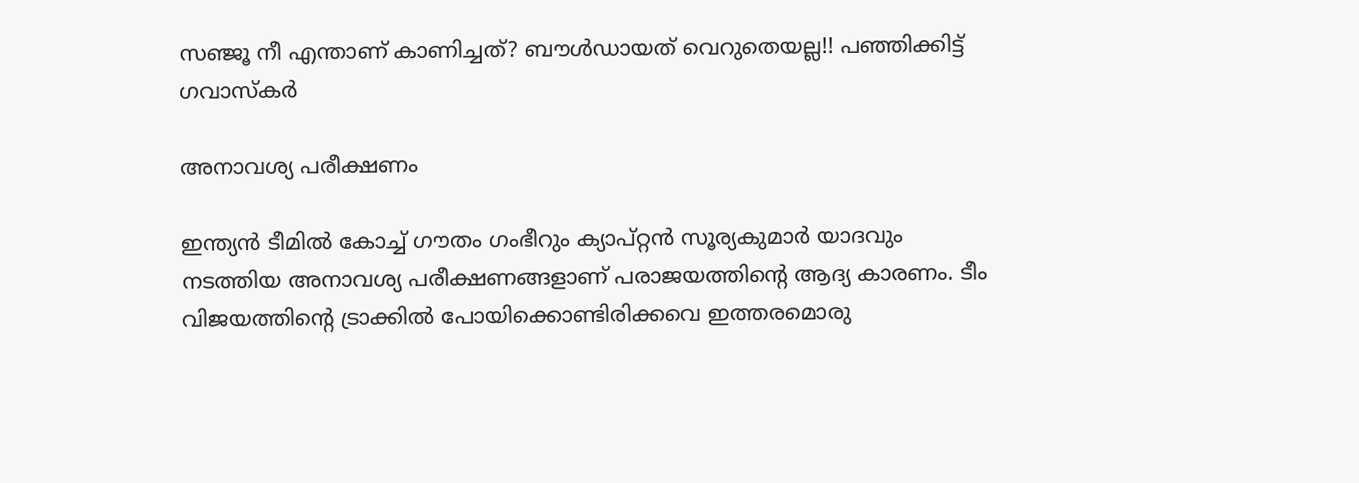സഞ്ജൂ നീ എന്താണ് കാണിച്ചത്? ബൗള്‍ഡായത് വെറുതെയല്ല!! പഞ്ഞിക്കിട്ട് ഗവാസ്‌കര്‍

അനാവശ്യ പരീക്ഷണം

ഇന്ത്യന്‍ ടീമില്‍ കോച്ച് ഗൗതം ഗംഭീറും ക്യാപ്റ്റന്‍ സൂര്യകുമാര്‍ യാദവും നടത്തിയ അനാവശ്യ പരീക്ഷണങ്ങളാണ് പരാജയത്തിന്റെ ആദ്യ കാരണം. ടീം വിജയത്തിന്റെ ട്രാക്കില്‍ പോയിക്കൊണ്ടിരിക്കവെ ഇത്തരമൊരു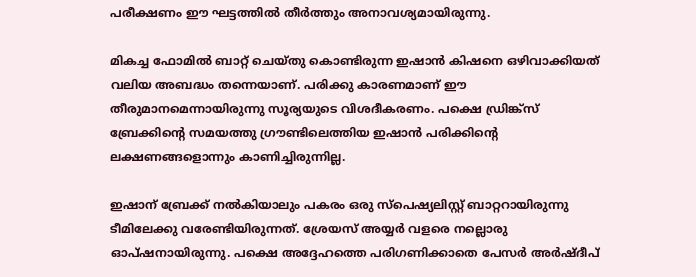പരീക്ഷണം ഈ ഘട്ടത്തില്‍ തീര്‍ത്തും അനാവശ്യമായിരുന്നു.

മികച്ച ഫോമില്‍ ബാറ്റ് ചെയ്തു കൊണ്ടിരുന്ന ഇഷാന്‍ കിഷനെ ഒഴിവാക്കിയത് വലിയ അബദ്ധം തന്നെയാണ്. പരിക്കു കാരണമാണ് ഈ തീരുമാനമെന്നായിരുന്നു സൂര്യയുടെ വിശദീകരണം. പക്ഷെ ഡ്രിങ്ക്‌സ് ബ്രേക്കിന്റെ സമയത്തു ഗ്രൗണ്ടിലെത്തിയ ഇഷാന്‍ പരിക്കിന്റെ ലക്ഷണങ്ങളൊന്നും കാണിച്ചിരുന്നില്ല.

ഇഷാന് ബ്രേക്ക് നല്‍കിയാലും പകരം ഒരു സ്‌പെഷ്യലിസ്റ്റ് ബാറ്ററായിരുന്നു ടീമിലേക്കു വരേണ്ടിയിരുന്നത്. ശ്രേയസ് അയ്യര്‍ വളരെ നല്ലൊരു ഓപ്ഷനായിരുന്നു. പക്ഷെ അദ്ദേഹത്തെ പരിഗണിക്കാതെ പേസര്‍ അര്‍ഷ്ദീപ്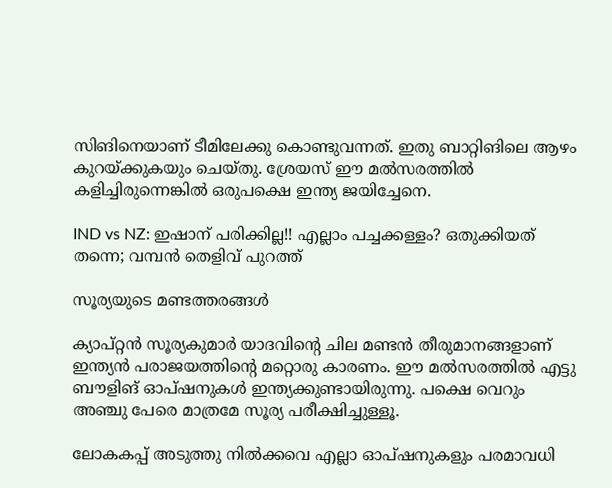സിങിനെയാണ് ടീമിലേക്കു കൊണ്ടുവന്നത്. ഇതു ബാറ്റിങിലെ ആഴം കുറയ്ക്കുകയും ചെയ്തു. ശ്രേയസ് ഈ മല്‍സരത്തില്‍ കളിച്ചിരുന്നെങ്കില്‍ ഒരുപക്ഷെ ഇന്ത്യ ജയിച്ചേനെ.

IND vs NZ: ഇഷാന് പരിക്കില്ല!! എല്ലാം പച്ചക്കള്ളം? ഒതുക്കിയത് തന്നെ; വമ്പന്‍ തെളിവ് പുറത്ത്

സൂര്യയുടെ മണ്ടത്തരങ്ങള്‍

ക്യാപ്റ്റന്‍ സൂര്യകുമാര്‍ യാദവിന്റെ ചില മണ്ടന്‍ തീരുമാനങ്ങളാണ് ഇന്ത്യന്‍ പരാജയത്തിന്റെ മറ്റൊരു കാരണം. ഈ മല്‍സരത്തില്‍ എട്ടു ബൗളിങ് ഓപ്ഷനുകള്‍ ഇന്ത്യക്കുണ്ടായിരുന്നു. പക്ഷെ വെറും അഞ്ചു പേരെ മാത്രമേ സൂര്യ പരീക്ഷിച്ചുള്ളൂ.

ലോകകപ്പ് അടുത്തു നില്‍ക്കവെ എല്ലാ ഓപ്ഷനുകളും പരമാവധി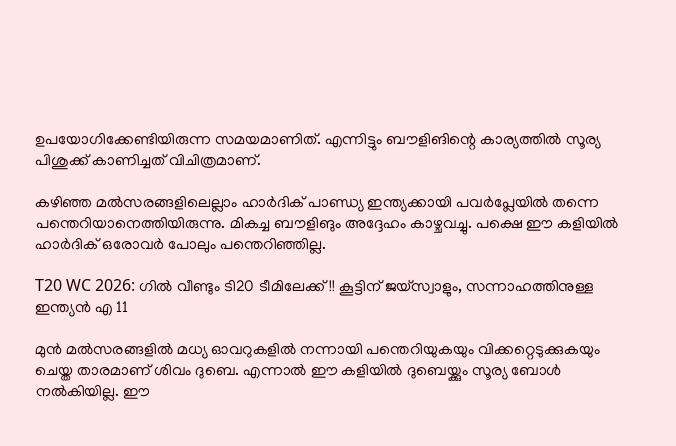ഉപയോഗിക്കേണ്ടിയിരുന്ന സമയമാണിത്. എന്നിട്ടും ബൗളിങിന്റെ കാര്യത്തില്‍ സൂര്യ പിശുക്ക് കാണിച്ചത് വിചിത്രമാണ്.

കഴിഞ്ഞ മല്‍സരങ്ങളിലെല്ലാം ഹാര്‍ദിക് പാണ്ഡ്യ ഇന്ത്യക്കായി പവര്‍പ്ലേയില്‍ തന്നെ പന്തെറിയാനെത്തിയിരുന്നു. മികച്ച ബൗളിങും അദ്ദേഹം കാഴ്ചവച്ചു. പക്ഷെ ഈ കളിയില്‍ ഹാര്‍ദിക് ഒരോവര്‍ പോലും പന്തെറിഞ്ഞില്ല.

T20 WC 2026: ഗില്‍ വീണ്ടും ടി20 ടീമിലേക്ക്!! കൂട്ടിന് ജയ്‌സ്വാളും, സന്നാഹത്തിനുള്ള ഇന്ത്യന്‍ എ 11

മുന്‍ മല്‍സരങ്ങളില്‍ മധ്യ ഓവറുകളില്‍ നന്നായി പന്തെറിയുകയും വിക്കറ്റെടുക്കുകയും ചെയ്ത താരമാണ് ശിവം ദുബെ. എന്നാല്‍ ഈ കളിയില്‍ ദുബെയ്ക്കും സൂര്യ ബോള്‍ നല്‍കിയില്ല. ഈ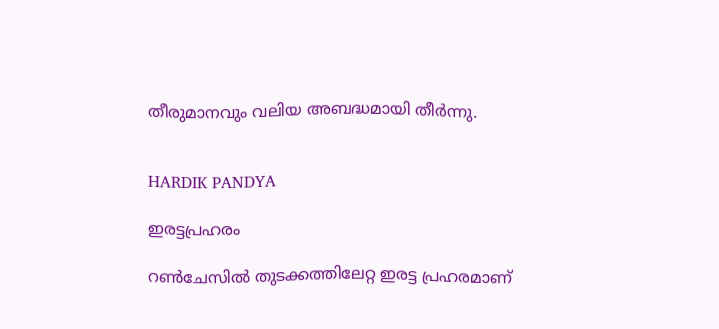തീരുമാനവും വലിയ അബദ്ധമായി തീര്‍ന്നു.


HARDIK PANDYA

ഇരട്ടപ്രഹരം

റണ്‍ചേസില്‍ തുടക്കത്തിലേറ്റ ഇരട്ട പ്രഹരമാണ്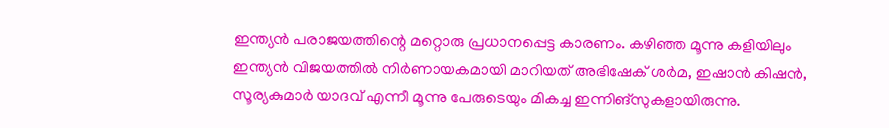ഇന്ത്യന്‍ പരാജയത്തിന്റെ മറ്റൊരു പ്രധാനപ്പെട്ട കാരണം. കഴിഞ്ഞ മൂന്നു കളിയിലും ഇന്ത്യന്‍ വിജയത്തില്‍ നിര്‍ണായകമായി മാറിയത് അഭിഷേക് ശര്‍മ, ഇഷാന്‍ കിഷന്‍, സൂര്യകുമാര്‍ യാദവ് എന്നീ മൂന്നു പേരുടെയും മികച്ച ഇന്നിങ്‌സുകളായിരുന്നു.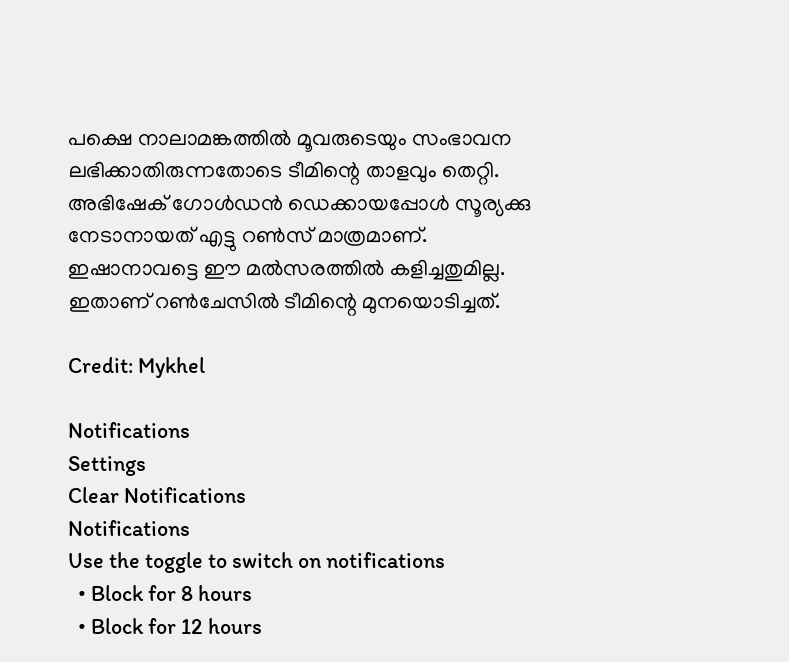പക്ഷെ നാലാമങ്കത്തില്‍ മൂവരുടെയും സംഭാവന ലഭിക്കാതിരുന്നതോടെ ടീമിന്റെ താളവും തെറ്റി. അഭിഷേക് ഗോള്‍ഡന്‍ ഡെക്കായപ്പോള്‍ സൂര്യക്കു നേടാനായത് എട്ടു റണ്‍സ് മാത്രമാണ്. ഇഷാനാവട്ടെ ഈ മല്‍സരത്തില്‍ കളിച്ചതുമില്ല. ഇതാണ് റണ്‍ചേസില്‍ ടീമിന്റെ മുനയൊടിച്ചത്.

Credit: Mykhel

Notifications
Settings
Clear Notifications
Notifications
Use the toggle to switch on notifications
  • Block for 8 hours
  • Block for 12 hours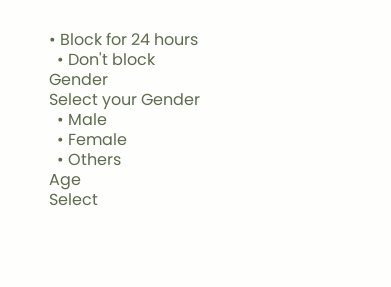• Block for 24 hours
  • Don't block
Gender
Select your Gender
  • Male
  • Female
  • Others
Age
Select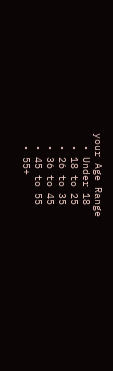your Age Range
  • Under 18
  • 18 to 25
  • 26 to 35
  • 36 to 45
  • 45 to 55
  • 55+